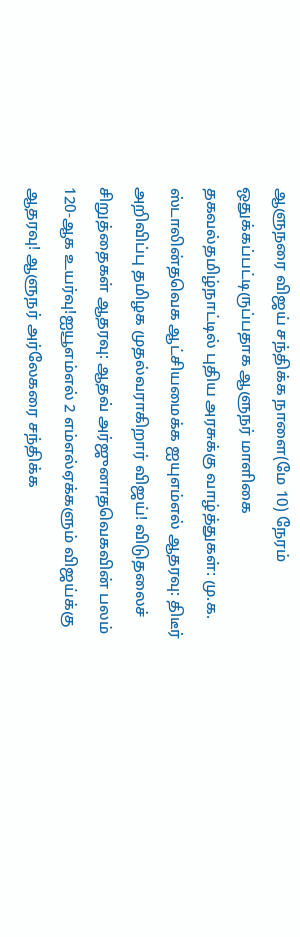ஆளுநரை விஜய் சந்திக்க நாளை(மே 10) நேரம் ஒதுக்கப்பட்டிருப்பதாக ஆளுநர் மாளிகை தகவல்தமிழ்நாட்டில் புதிய அரசுக்கு வாழ்த்துகள்: மு.க. ஸ்டாலின்தவெக ஆட்சியமைக்க ஐயுஎம்எல் ஆதரவு: திடீர் அறிவிப்பு தமிழக முதல்வராகிறார் விஜய்! விடுதலைச் சிறுத்தைகள் ஆதரவு: ஆதவ் அர்ஜுனாதவெகவின் பலம் 120-ஆக உயர்வு!ஐயூஎம்எல் 2 எம்எல்ஏக்களும் விஜய்க்கு ஆதரவு! ஆளுநர் அர்லேகரை சந்திக்க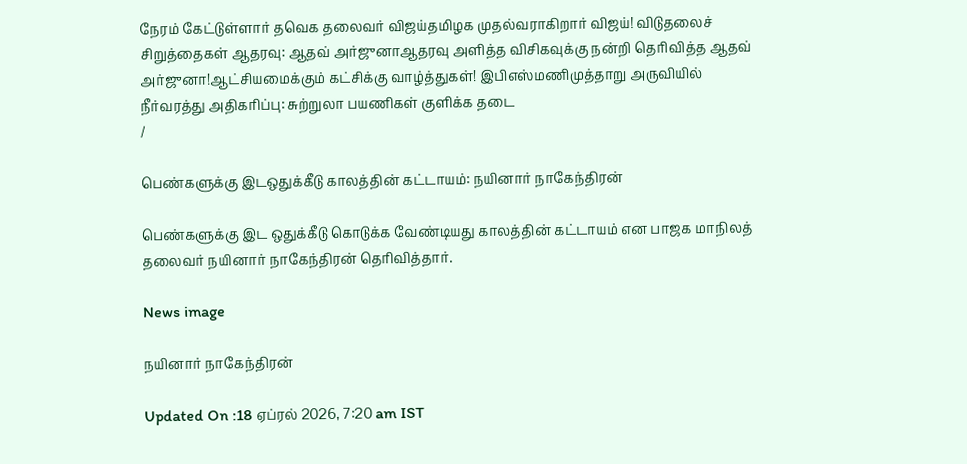நேரம் கேட்டுள்ளார் தவெக தலைவர் விஜய்தமிழக முதல்வராகிறார் விஜய்! விடுதலைச் சிறுத்தைகள் ஆதரவு: ஆதவ் அர்ஜுனாஆதரவு அளித்த விசிகவுக்கு நன்றி தெரிவித்த ஆதவ் அர்ஜுனா!ஆட்சியமைக்கும் கட்சிக்கு வாழ்த்துகள்! இபிஎஸ்மணிமுத்தாறு அருவியில் நீர்வரத்து அதிகரிப்பு: சுற்றுலா பயணிகள் குளிக்க தடை
/

பெண்களுக்கு இடஒதுக்கீடு காலத்தின் கட்டாயம்: நயினார் நாகேந்திரன்

பெண்களுக்கு இட ஒதுக்கீடு கொடுக்க வேண்டியது காலத்தின் கட்டாயம் என பாஜக மாநிலத் தலைவர் நயினார் நாகேந்திரன் தெரிவித்தார்.

News image

நயினார் நாகேந்திரன்

Updated On :18 ஏப்ரல் 2026, 7:20 am IST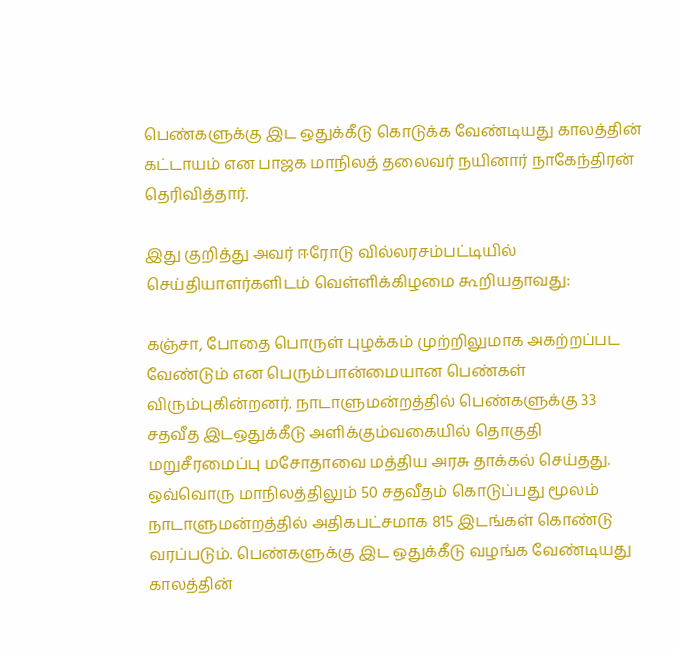பெண்களுக்கு இட ஒதுக்கீடு கொடுக்க வேண்டியது காலத்தின் கட்டாயம் என பாஜக மாநிலத் தலைவர் நயினார் நாகேந்திரன் தெரிவித்தார்.

இது குறித்து அவர் ஈரோடு வில்லரசம்பட்டியில் செய்தியாளர்களிடம் வெள்ளிக்கிழமை கூறியதாவது:

கஞ்சா, போதை பொருள் புழக்கம் முற்றிலுமாக அகற்றப்பட வேண்டும் என பெரும்பான்மையான பெண்கள் விரும்புகின்றனர். நாடாளுமன்றத்தில் பெண்களுக்கு 33 சதவீத இடஒதுக்கீடு அளிக்கும்வகையில் தொகுதி மறுசீரமைப்பு மசோதாவை மத்திய அரசு தாக்கல் செய்தது. ஒவ்வொரு மாநிலத்திலும் 50 சதவீதம் கொடுப்பது மூலம் நாடாளுமன்றத்தில் அதிகபட்சமாக 815 இடங்கள் கொண்டு வரப்படும். பெண்களுக்கு இட ஒதுக்கீடு வழங்க வேண்டியது காலத்தின்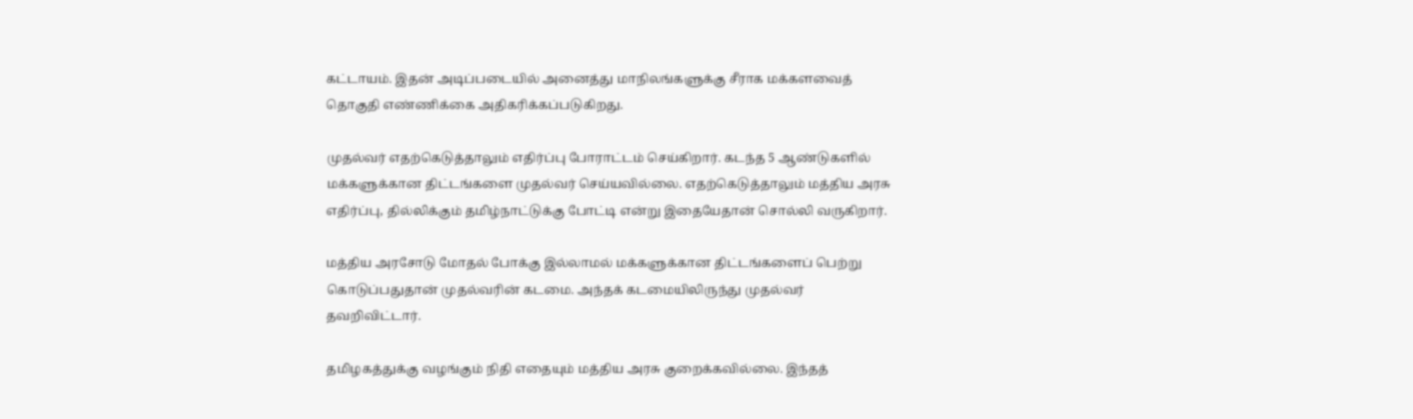கட்டாயம். இதன் அடிப்படையில் அனைத்து மாநிலங்களுக்கு சீராக மக்களவைத் தொகுதி எண்ணிக்கை அதிகரிக்கப்படுகிறது.

முதல்வர் எதற்கெடுத்தாலும் எதிர்ப்பு போராட்டம் செய்கிறார். கடந்த 5 ஆண்டுகளில் மக்களுக்கான திட்டங்களை முதல்வர் செய்யவில்லை. எதற்கெடுத்தாலும் மத்திய அரசு எதிர்ப்பு, தில்லிக்கும் தமிழ்நாட்டுக்கு போட்டி என்று இதையேதான் சொல்லி வருகிறார்.

மத்திய அரசோடு மோதல் போக்கு இல்லாமல் மக்களுக்கான திட்டங்களைப் பெற்று கொடுப்பதுதான் முதல்வரின் கடமை. அந்தக் கடமையிலிருந்து முதல்வர் தவறிவிட்டார்.

தமிழகத்துக்கு வழங்கும் நிதி எதையும் மத்திய அரசு குறைக்கவில்லை. இந்தத்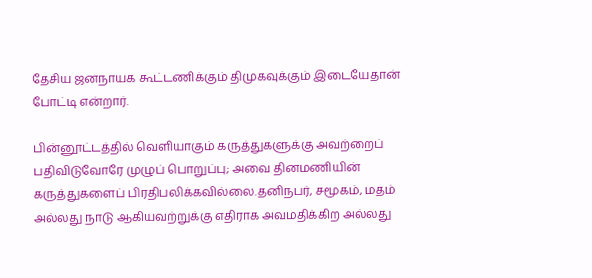தேசிய ஜனநாயக கூட்டணிக்கும் திமுகவுக்கும் இடையேதான் போட்டி என்றார்.

பின்னூட்டத்தில் வெளியாகும் கருத்துகளுக்கு அவற்றைப் பதிவிடுவோரே முழுப் பொறுப்பு; அவை தினமணியின் கருத்துகளைப் பிரதிபலிக்கவில்லை.தனிநபர், சமூகம், மதம் அல்லது நாடு ஆகியவற்றுக்கு எதிராக அவமதிக்கிற அல்லது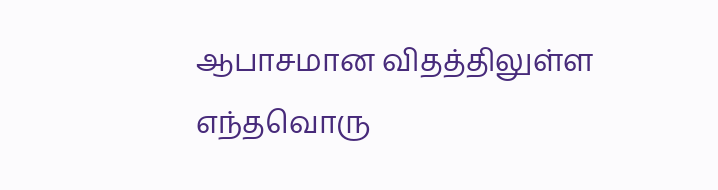ஆபாசமான விதத்திலுள்ள எந்தவொரு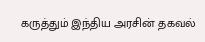கருத்தும் இந்திய அரசின் தகவல்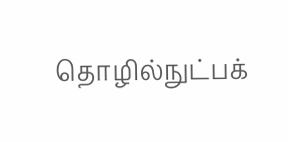தொழில்நுட்பக்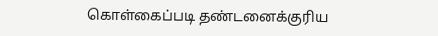கொள்கைப்படி தண்டனைக்குரிய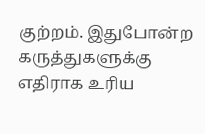குற்றம். இதுபோன்ற கருத்துகளுக்கு எதிராக உரிய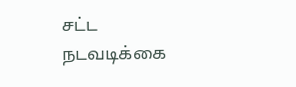சட்ட நடவடிக்கை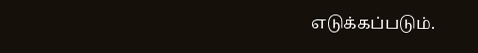எடுக்கப்படும்.